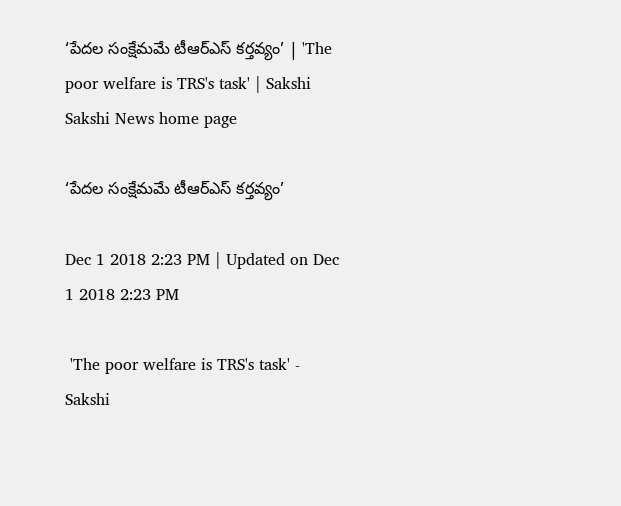‘పేదల సంక్షేమమే టీఆర్‌ఎస్‌ కర్తవ్యం’ | 'The poor welfare is TRS's task' | Sakshi
Sakshi News home page

‘పేదల సంక్షేమమే టీఆర్‌ఎస్‌ కర్తవ్యం’

Dec 1 2018 2:23 PM | Updated on Dec 1 2018 2:23 PM

 'The poor welfare is TRS's task' - Sakshi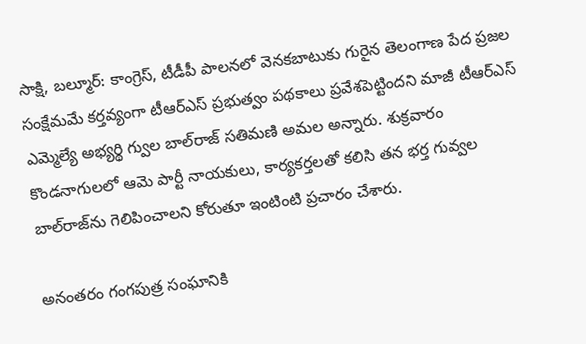సాక్షి, బల్మూర్‌: కాంగ్రెస్, టీడీపీ పాలనలో వెనకబాటుకు గురైన తెలంగాణ పేద ప్రజల సంక్షేమమే కర్తవ్యంగా టీఆర్‌ఎస్‌ ప్రభుత్వం పథకాలు ప్రవేశపెట్టిందని మాజీ టీఆర్‌ఎస్‌ ఎమ్మెల్యే అభ్యర్థి గ్వుల బాల్‌రాజ్‌ సతిమణి అమల అన్నారు. శుక్రవారం కొండనాగులలో ఆమె పార్టీ నాయకులు, కార్యకర్తలతో కలిసి తన భర్త గువ్వల బాల్‌రాజ్‌ను గెలిపించాలని కోరుతూ ఇంటింటి ప్రచారం చేశారు.

అనంతరం గంగపుత్ర సంఘానికి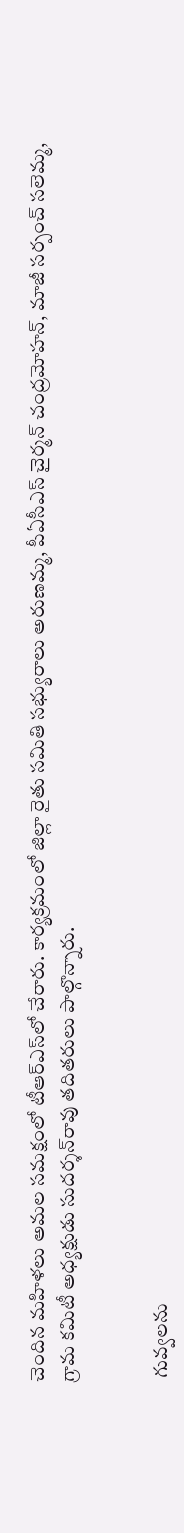చెందిన మహిళలు అమల సమక్షంలో టీఆర్‌ఎస్‌లో చేరారు. కార్యక్రమంలో జిల్లా రైతు సమితి సభ్యురాలు అరుణమ్మ, పీఏసీఎస్‌ చైర్మన్‌ చంద్రమోహన్, మాజీ సర్పంచ్‌ సలెమ్మ, గ్రామ కమిటీ అధ్యక్షుడు సుదర్శన్‌రావు తదితరులు పాల్గొన్నారు.


 గువ్వలను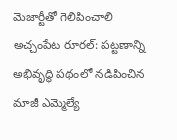మెజార్టీతో గెలిపించాలి
అచ్చంపేట రూరల్‌: పట్టణాన్ని అభివృద్ధి పథంలో నడిపించిన మాజీ ఎమ్మెల్యే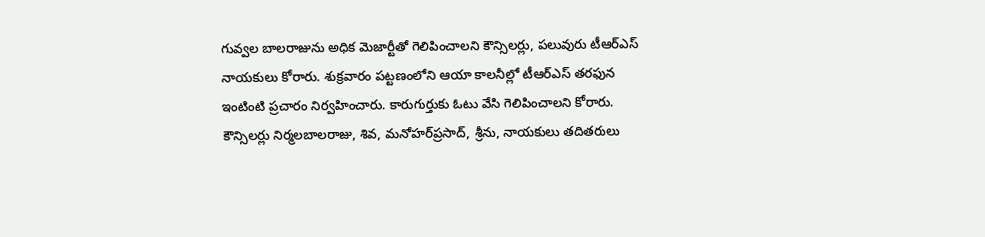గువ్వల బాలరాజును అధిక మెజార్టీతో గెలిపించాలని కౌన్సిలర్లు, పలువురు టీఆర్‌ఎస్‌ నాయకులు కోరారు. శుక్రవారం పట్టణంలోని ఆయా కాలనీల్లో టీఆర్‌ఎస్‌ తరఫున ఇంటింటి ప్రచారం నిర్వహించారు. కారుగుర్తుకు ఓటు వేసి గెలిపించాలని కోరారు. కౌన్సిలర్లు నిర్మలబాలరాజు, శివ, మనోహర్‌ప్రసాద్, శ్రీను, నాయకులు తదితరులు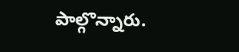పాల్గొన్నారు.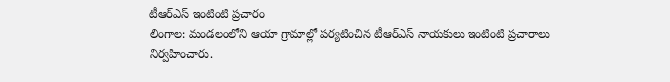టీఆర్‌ఎస్‌ ఇంటింటి ప్రచారం
లింగాల: మండలంలోని ఆయా గ్రామాల్లో పర్యటించిన టీఆర్‌ఎస్‌ నాయకులు ఇంటింటి ప్రచారాలు నిర్వహించారు.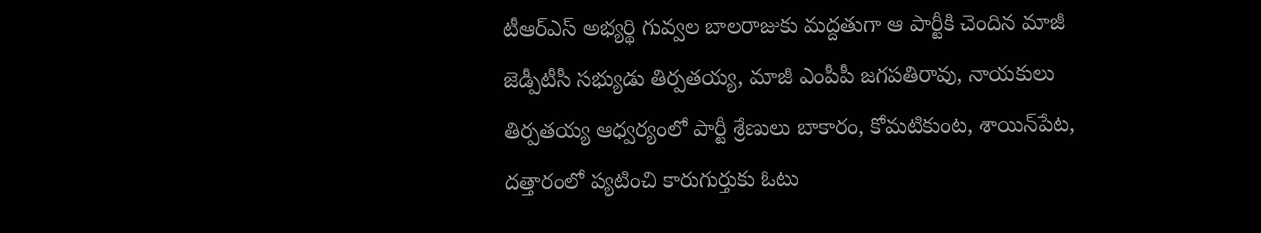టీఆర్‌ఎస్‌ అభ్యర్థి గువ్వల బాలరాజుకు మద్దతుగా ఆ పార్టీకి చెందిన మాజీ జెడ్పీటీసీ సభ్యుడు తిర్పతయ్య, మాజీ ఎంపీపీ జగపతిరావు, నాయకులు తిర్పతయ్య ఆధ్వర్యంలో పార్టీ శ్రేణులు బాకారం, కోమటికుంట, శాయిన్‌పేట, దత్తారంలో ప్యటించి కారుగుర్తుకు ఓటు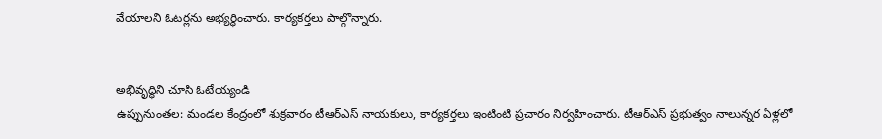వేయాలని ఓటర్లను అభ్యర్థించారు. కార్యకర్తలు పాల్గొన్నారు.


అభివృద్ధిని చూసి ఓటేయ్యండి
ఉప్పునుంతల: మండల కేంద్రంలో శుక్రవారం టీఆర్‌ఎస్‌ నాయకులు, కార్యకర్తలు ఇంటింటి ప్రచారం నిర్వహించారు. టీఆర్‌ఎస్‌ ప్రభుత్వం నాలున్నర ఏళ్లలో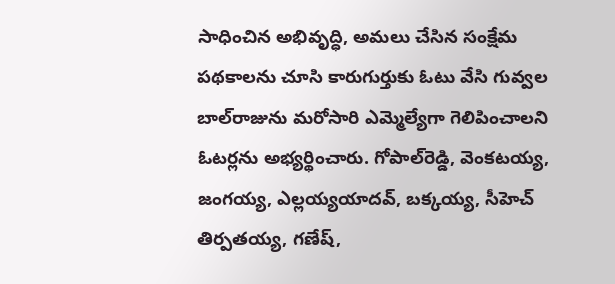సాధించిన అభివృద్ధి, అమలు చేసిన సంక్షేమ పథకాలను చూసి కారుగుర్తుకు ఓటు వేసి గువ్వల బాల్‌రాజును మరోసారి ఎమ్మెల్యేగా గెలిపించాలని ఓటర్లను అభ్యర్థించారు. గోపాల్‌రెడ్డి, వెంకటయ్య, జంగయ్య, ఎల్లయ్యయాదవ్, బక్కయ్య, సీహెచ్‌ తిర్పతయ్య, గణేష్,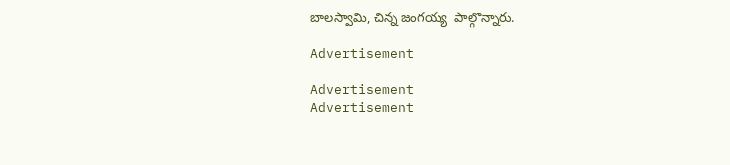బాలస్వామి, చిన్న జంగయ్య  పాల్గొన్నారు.

Advertisement

Advertisement
Advertisement